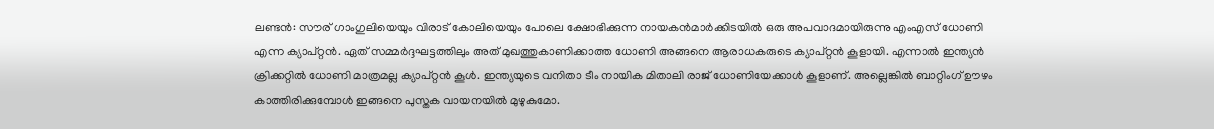ലണ്ടന്‍: സൗര് ഗാംഗുലിയെയും വിരാട് കോലിയെയും പോലെ ക്ഷോഭിക്കുന്ന നായകന്‍മാര്‍ക്കിടയില്‍ ഒരു അപവാദമായിരുന്നു എംഎസ് ധോണി എന്ന ക്യാപ്റ്റന്‍. ഏത് സമ്മര്‍ദ്ദഘട്ടത്തിലും അത് മുഖത്തുകാണിക്കാത്ത ധോണി അങ്ങനെ ആരാധകരുടെ ക്യാപ്റ്റന്‍ കൂളായി. എന്നാല്‍ ഇന്ത്യന്‍ ക്രിക്കറ്റില്‍ ധോണി മാത്രമല്ല ക്യാപ്റ്റന്‍ കൂള്‍. ഇന്ത്യയുടെ വനിതാ ടീം നായിക മിതാലി രാജ് ധോണിയേക്കാള്‍ കൂളാണ്. അല്ലെങ്കില്‍ ബാറ്റിംഗ് ഊഴം കാത്തിരിക്കുമ്പോള്‍ ഇങ്ങനെ പുസ്തക വായനയില്‍ മുഴുകുമോ.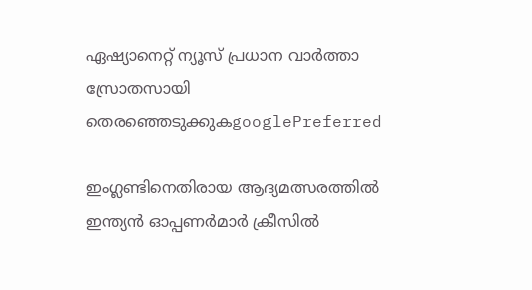ഏഷ്യാനെറ്റ് ന്യൂസ് പ്രധാന വാർത്താ സ്രോതസായി തെരഞ്ഞെടുക്കുകgooglePreferred

ഇംഗ്ലണ്ടിനെതിരായ ആദ്യമത്സരത്തില്‍ ഇന്ത്യന്‍ ഓപ്പണര്‍മാര്‍ ക്രീസില്‍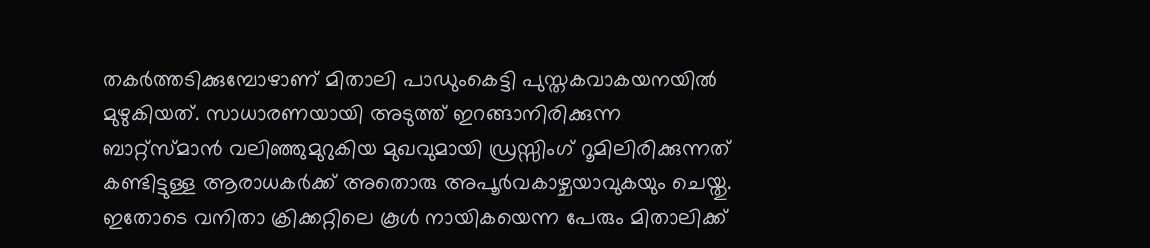തകര്‍ത്തടിക്കുമ്പോഴാണ് മിതാലി പാഡുംകെട്ടി പുസ്തകവാകയനയില്‍ മുഴുകിയത്. സാധാരണയായി അടുത്ത് ഇറങ്ങാനിരിക്കുന്ന ബാറ്റ്സ്മാന്‍ വലിഞ്ഞുമുറുകിയ മുഖവുമായി ഡ്രസ്സിംഗ് റൂമിലിരിക്കുന്നത് കണ്ടിട്ടുള്ള ആരാധകര്‍ക്ക് അതൊരു അപൂര്‍വകാഴ്ചയാവുകയും ചെയ്തു. ഇതോടെ വനിതാ ക്രിക്കറ്റിലെ കൂള്‍ നായികയെന്ന പേരും മിതാലിക്ക്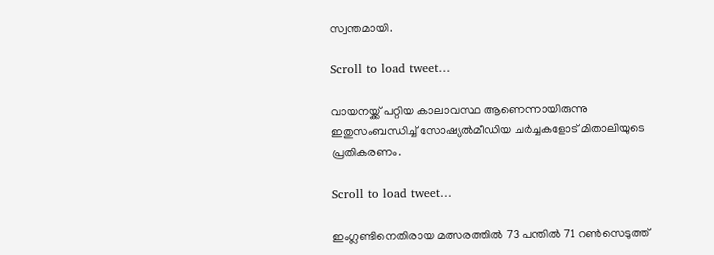സ്വന്തമായി.

Scroll to load tweet…

വായനയ്ക്ക് പറ്റിയ കാലാവസ്ഥ ആണെന്നായിരുന്നു ഇതുസംബന്ധിച്ച് സോഷ്യല്‍മീഡിയ ചര്‍ച്ചകളോട് മിതാലിയുടെ പ്രതികരണം.

Scroll to load tweet…

ഇംഗ്ലണ്ടിനെതിരായ മത്സരത്തില്‍ 73 പന്തില്‍ 71 റണ്‍സെടുത്ത്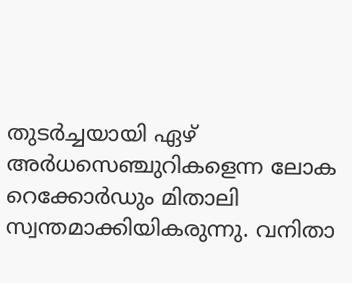തുടര്‍ച്ചയായി ഏഴ് അര്‍ധസെഞ്ചുറികളെന്ന ലോക റെക്കോര്‍ഡും മിതാലി സ്വന്തമാക്കിയികരുന്നു. വനിതാ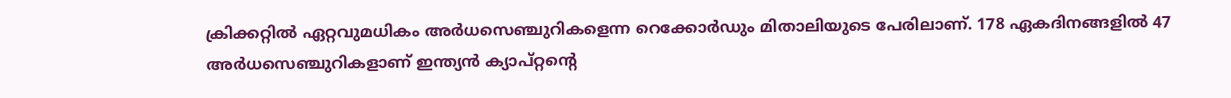ക്രിക്കറ്റില്‍ ഏറ്റവുമധികം അര്‍ധസെഞ്ചുറികളെന്ന റെക്കോര്‍ഡും മിതാലിയുടെ പേരിലാണ്. 178 ഏകദിനങ്ങളില്‍ 47 അര്‍ധസെഞ്ചുറികളാണ് ഇന്ത്യന്‍ ക്യാപ്റ്റന്റെ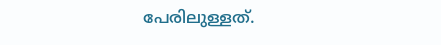പേരിലുള്ളത്.